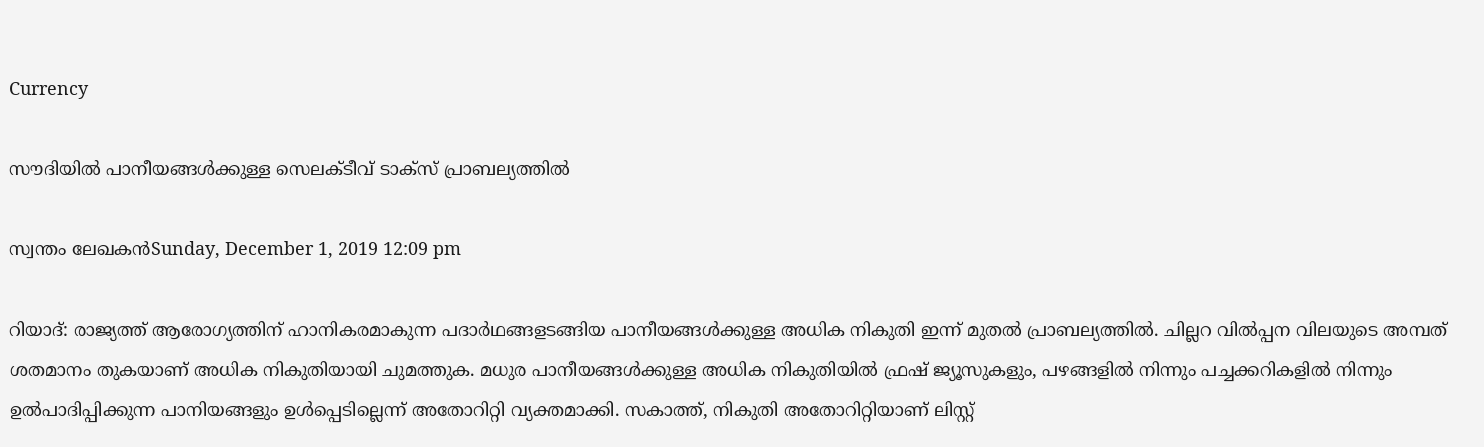Currency

സൗദിയില്‍ പാനീയങ്ങള്‍ക്കുള്ള സെലക്ടീവ് ടാക്സ് പ്രാബല്യത്തില്‍

സ്വന്തം ലേഖകന്‍Sunday, December 1, 2019 12:09 pm

റിയാദ്: രാജ്യത്ത് ആരോഗ്യത്തിന് ഹാനികരമാകുന്ന പദാര്‍ഥങ്ങളടങ്ങിയ പാനീയങ്ങള്‍ക്കുള്ള അധിക നികുതി ഇന്ന് മുതല്‍ പ്രാബല്യത്തില്‍. ചില്ലറ വില്‍പ്പന വിലയുടെ അമ്പത് ശതമാനം തുകയാണ് അധിക നികുതിയായി ചുമത്തുക. മധുര പാനീയങ്ങള്‍ക്കുള്ള അധിക നികുതിയില്‍ ഫ്രഷ് ജ്യൂസുകളും, പഴങ്ങളില്‍ നിന്നും പച്ചക്കറികളില്‍ നിന്നും ഉല്‍പാദിപ്പിക്കുന്ന പാനിയങ്ങളും ഉള്‍പ്പെടില്ലെന്ന് അതോറിറ്റി വ്യക്തമാക്കി. സകാത്ത്, നികുതി അതോറിറ്റിയാണ് ലിസ്റ്റ്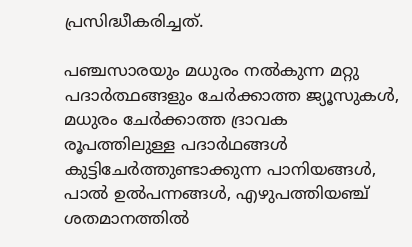പ്രസിദ്ധീകരിച്ചത്.

പഞ്ചസാരയും മധുരം നല്‍കുന്ന മറ്റു പദാര്‍ത്ഥങ്ങളും ചേര്‍ക്കാത്ത ജ്യൂസുകള്‍, മധുരം ചേര്‍ക്കാത്ത ദ്രാവക രൂപത്തിലുള്ള പദാര്‍ഥങ്ങള്‍ കുട്ടിചേര്‍ത്തുണ്ടാക്കുന്ന പാനിയങ്ങള്‍, പാല്‍ ഉല്‍പന്നങ്ങള്‍, എഴുപത്തിയഞ്ച് ശതമാനത്തില്‍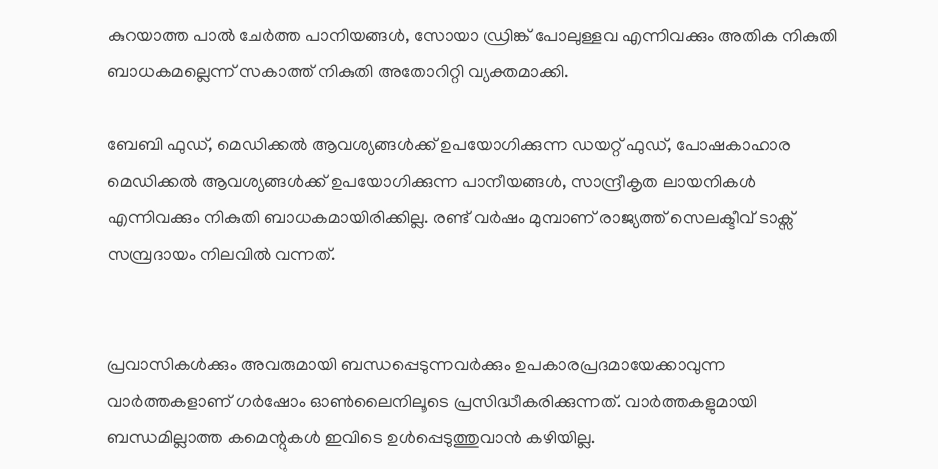കുറയാത്ത പാല്‍ ചേര്‍ത്ത പാനിയങ്ങള്‍, സോയാ ഡ്രിങ്ക് പോലുള്ളവ എന്നിവക്കും അതിക നികുതി ബാധകമല്ലെന്ന് സകാത്ത് നികുതി അതോറിറ്റി വ്യക്തമാക്കി.

ബേബി ഫുഡ്, മെഡിക്കല്‍ ആവശ്യങ്ങള്‍ക്ക് ഉപയോഗിക്കുന്ന ഡയറ്റ് ഫുഡ്, പോഷകാഹാര മെഡിക്കല്‍ ആവശ്യങ്ങള്‍ക്ക് ഉപയോഗിക്കുന്ന പാനീയങ്ങള്‍, സാന്ദ്രീകൃത ലായനികള്‍ എന്നിവക്കും നികുതി ബാധകമായിരിക്കില്ല. രണ്ട് വര്‍ഷം മുമ്പാണ് രാജ്യത്ത് സെലക്ടീവ് ടാക്സ് സമ്പ്രദായം നിലവില്‍ വന്നത്.


പ്രവാസികൾക്കും അവരുമായി ബന്ധപ്പെടുന്നവർക്കും ഉപകാരപ്രദമായേക്കാവുന്ന വാർത്തകളാണ് ഗർഷോം ഓൺലൈനിലൂടെ പ്രസിദ്ധീകരിക്കുന്നത്. വാർത്തകളുമായി ബന്ധമില്ലാത്ത കമെന്റുകൾ ഇവിടെ ഉൾപ്പെടുത്തുവാൻ കഴിയില്ല.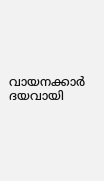വായനക്കാർ ദയവായി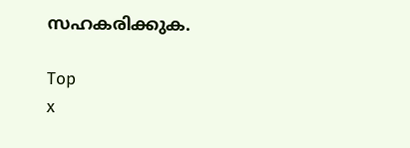സഹകരിക്കുക.

Top
x